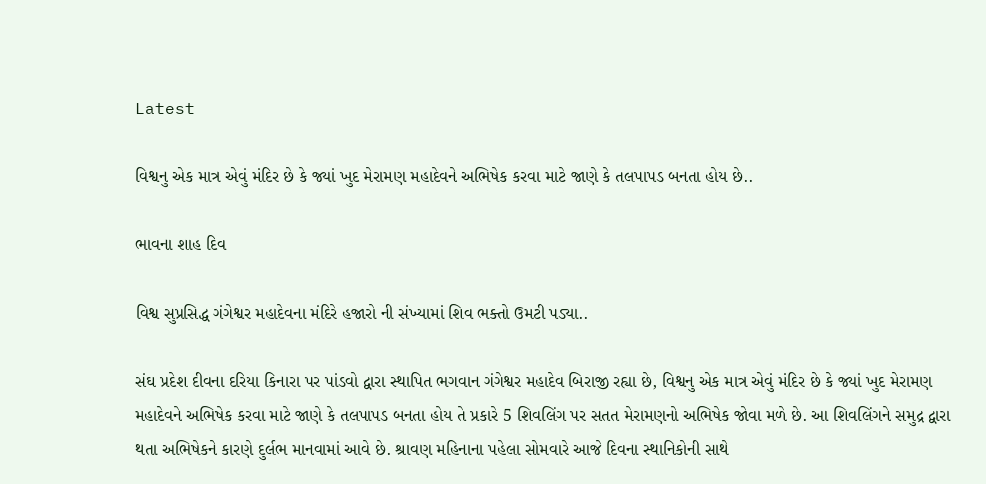Latest

વિશ્વનુ એક માત્ર એવું મંદિર છે કે જ્યાં ખુદ મેરામણ મહાદેવને અભિષેક કરવા માટે જાણે કે તલપાપડ બનતા હોય છે..

ભાવના શાહ દિવ

વિશ્વ સુપ્રસિદ્ધ ગંગેશ્વર મહાદેવના મંદિરે હજારો ની સંખ્યામાં શિવ ભક્તો ઉમટી પડ્યા..

સંઘ પ્રદેશ દીવના દરિયા કિનારા પર પાંડવો દ્વારા સ્થાપિત ભગવાન ગંગેશ્વર મહાદેવ બિરાજી રહ્યા છે, વિશ્વનુ એક માત્ર એવું મંદિર છે કે જ્યાં ખુદ મેરામણ મહાદેવને અભિષેક કરવા માટે જાણે કે તલપાપડ બનતા હોય તે પ્રકારે 5 શિવલિંગ પર સતત મેરામણનો અભિષેક જોવા મળે છે. આ શિવલિંગને સમુદ્ર દ્વારા થતા અભિષેકને કારણે દુર્લભ માનવામાં આવે છે. શ્રાવણ મહિનાના પહેલા સોમવારે આજે દિવના સ્થાનિકોની સાથે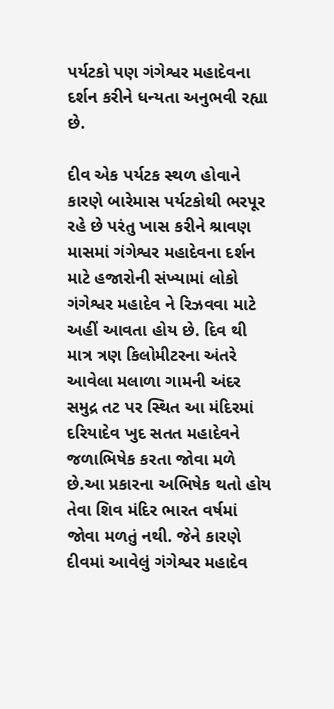પર્યટકો પણ ગંગેશ્વર મહાદેવના દર્શન કરીને ધન્યતા અનુભવી રહ્યા છે.

દીવ એક પર્યટક સ્થળ હોવાને કારણે બારેમાસ પર્યટકોથી ભરપૂર રહે છે પરંતુ ખાસ કરીને શ્રાવણ માસમાં ગંગેશ્વર મહાદેવના દર્શન માટે હજારોની સંખ્યામાં લોકો ગંગેશ્વર મહાદેવ ને રિઝવવા માટે અહીં આવતા હોય છે. દિવ થી માત્ર ત્રણ કિલોમીટરના અંતરે આવેલા મલાળા ગામની અંદર સમુદ્ર તટ પર સ્થિત આ મંદિરમાં દરિયાદેવ ખુદ સતત મહાદેવને જળાભિષેક કરતા જોવા મળે છે.આ પ્રકારના અભિષેક થતો હોય તેવા શિવ મંદિર ભારત વર્ષમાં જોવા મળતું નથી. જેને કારણે દીવમાં આવેલું ગંગેશ્વર મહાદેવ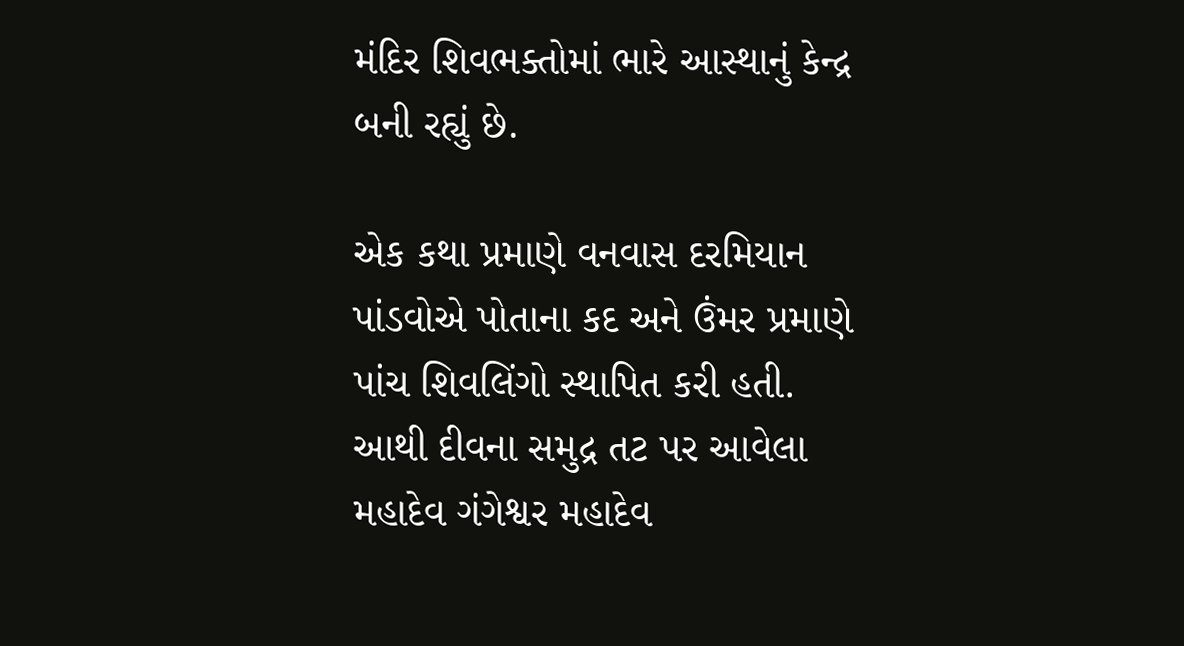મંદિર શિવભક્તોમાં ભારે આસ્થાનું કેન્દ્ર બની રહ્યું છે.

એક કથા પ્રમાણે વનવાસ દરમિયાન પાંડવોએ પોતાના કદ અને ઉંમર પ્રમાણે પાંચ શિવલિંગો સ્થાપિત કરી હતી.
આથી દીવના સમુદ્ર તટ પર આવેલા મહાદેવ ગંગેશ્વર મહાદેવ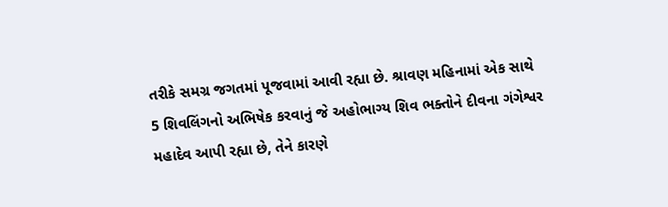તરીકે સમગ્ર જગતમાં પૂજવામાં આવી રહ્યા છે. શ્રાવણ મહિનામાં એક સાથે 5 શિવલિંગનો અભિષેક કરવાનું જે અહોભાગ્ય શિવ ભક્તોને દીવના ગંગેશ્વર મહાદેવ આપી રહ્યા છે, તેને કારણે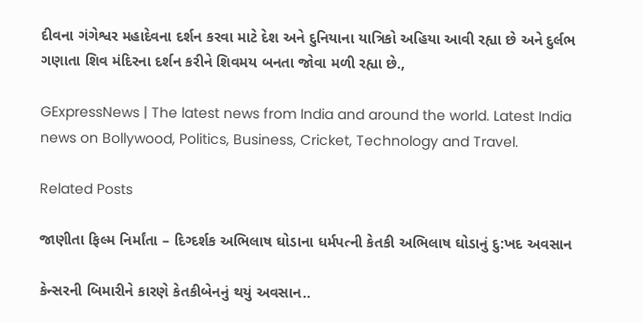દીવના ગંગેશ્વર મહાદેવના દર્શન કરવા માટે દેશ અને દુનિયાના યાત્રિકો અહિયા આવી રહ્યા છે અને દુર્લભ ગણાતા શિવ મંદિરના દર્શન કરીને શિવમય બનતા જોવા મળી રહ્યા છે.,

GExpressNews | The latest news from India and around the world. Latest India news on Bollywood, Politics, Business, Cricket, Technology and Travel.

Related Posts

જાણીતા ફિલ્મ નિર્માંતા – દિગ્દર્શક અભિલાષ ઘોડાના ધર્મપત્ની કેતકી અભિલાષ ઘોડાનું દુ:ખદ અવસાન

કેન્સરની બિમારીને કારણે કેતકીબેનનું થયું અવસાન..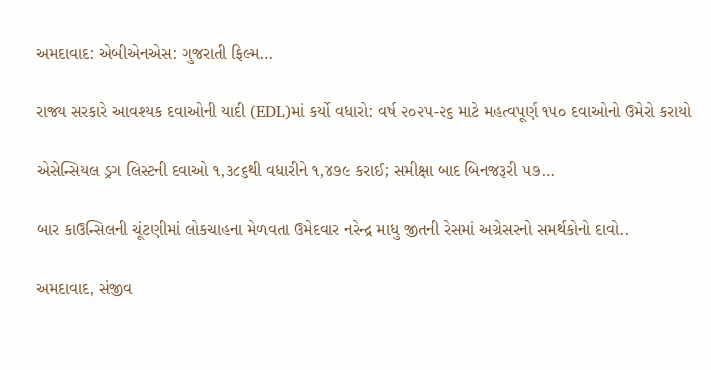અમદાવાદ: એબીએનએસ: ગુજરાતી ફિલ્મ…

રાજ્ય સરકારે આવશ્યક દવાઓની યાદી (EDL)માં કર્યો વધારો: વર્ષ ૨૦૨૫-૨૬ માટે મહત્વપૂર્ણ ૧૫૦ દવાઓનો ઉમેરો કરાયો

એસેન્સિયલ ડ્રગ લિસ્ટની દવાઓ ૧,૩૮૬થી વધારીને ૧,૪૭૯ કરાઈ; સમીક્ષા બાદ બિનજરૂરી ૫૭…

બાર કાઉન્સિલની ચૂંટણીમાં લોકચાહના મેળવતા ઉમેદવાર નરેન્દ્ર માધુ જીતની રેસમાં અગ્રેસરનો સમર્થકોનો દાવો..

અમદાવાદ, સંજીવ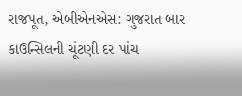રાજપૂત, એબીએનએસ: ગુજરાત બાર કાઉન્સિલની ચૂંટણી દર પાંચ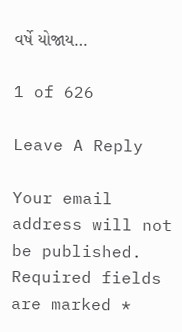વર્ષે યોજાય…

1 of 626

Leave A Reply

Your email address will not be published. Required fields are marked *